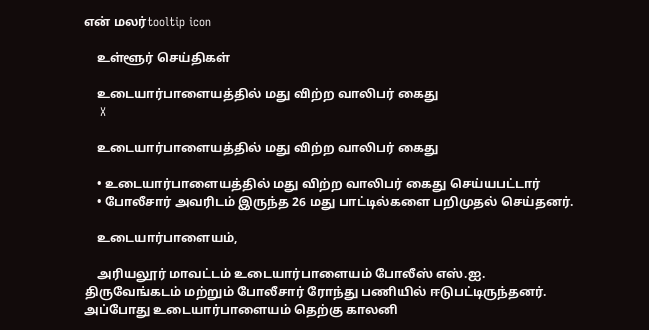என் மலர்tooltip icon

    உள்ளூர் செய்திகள்

    உடையார்பாளையத்தில் மது விற்ற வாலிபர் கைது
    X

    உடையார்பாளையத்தில் மது விற்ற வாலிபர் கைது

    • உடையார்பாளையத்தில் மது விற்ற வாலிபர் கைது செய்யபட்டார்
    • போலீசார் அவரிடம் இருந்த 26 மது பாட்டில்களை பறிமுதல் செய்தனர்.

    உடையார்பாளையம்,

    அரியலூர் மாவட்டம் உடையார்பாளையம் போலீஸ் எஸ்.ஐ. திருவேங்கடம் மற்றும் போலீசார் ரோந்து பணியில் ஈடுபட்டிருந்தனர். அப்போது உடையார்பாளையம் தெற்கு காலனி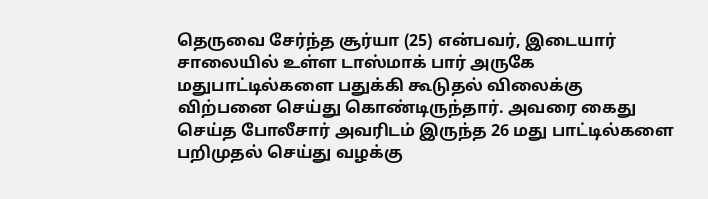தெருவை சேர்ந்த சூர்யா (25) என்பவர், இடையார் சாலையில் உள்ள டாஸ்மாக் பார் அருகே மதுபாட்டில்களை பதுக்கி கூடுதல் விலைக்கு விற்பனை செய்து கொண்டிருந்தார். அவரை கைது செய்த போலீசார் அவரிடம் இருந்த 26 மது பாட்டில்களை பறிமுதல் செய்து வழக்கு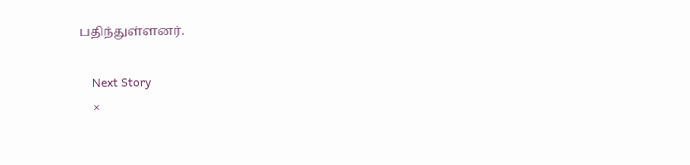பதிந்துள்ளனர்.

    Next Story
    ×